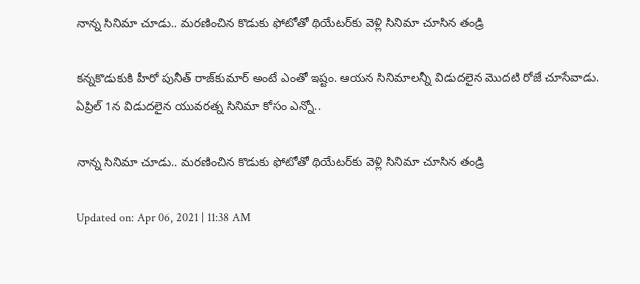నాన్న సినిమా చూడు.. మరణించిన కొడుకు ఫోటోతో థియేటర్‌కు వెళ్లి సినిమా చూసిన తండ్రి

కన్నకొడుకుకి హీరో పునీత్‌ రాజ్‌కుమార్‌ అంటే ఎంతో ఇష్టం. ఆయన సినిమాలన్నీ విడుదలైన మొదటి రోజే చూసేవాడు. ఏప్రిల్‌ 1న విడుదలైన యువరత్న సినిమా కోసం ఎన్నో..

నాన్న సినిమా చూడు.. మరణించిన కొడుకు ఫోటోతో థియేటర్‌కు వెళ్లి సినిమా చూసిన తండ్రి

Updated on: Apr 06, 2021 | 11:38 AM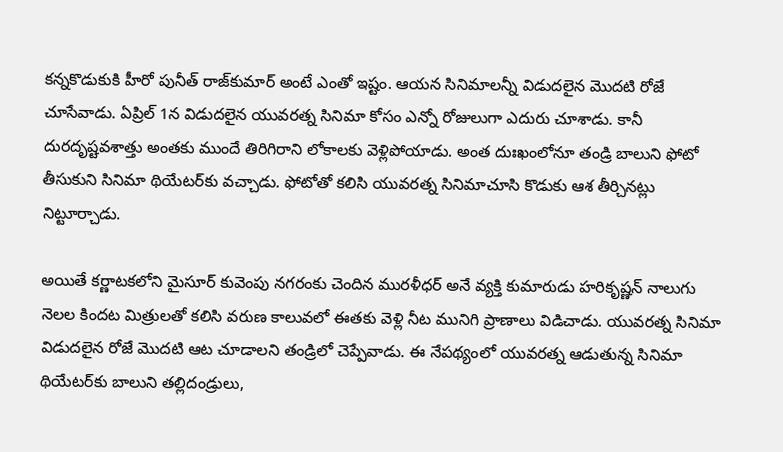కన్నకొడుకుకి హీరో పునీత్‌ రాజ్‌కుమార్‌ అంటే ఎంతో ఇష్టం. ఆయన సినిమాలన్నీ విడుదలైన మొదటి రోజే చూసేవాడు. ఏప్రిల్‌ 1న విడుదలైన యువరత్న సినిమా కోసం ఎన్నో రోజులుగా ఎదురు చూశాడు. కానీ దురదృష్టవశాత్తు అంతకు ముందే తిరిగిరాని లోకాలకు వెళ్లిపోయాడు. అంత దుఃఖంలోనూ తండ్రి బాలుని ఫోటో తీసుకుని సినిమా థియేటర్‌కు వచ్చాడు. ఫోటోతో కలిసి యువరత్న సినిమాచూసి కొడుకు ఆశ తీర్చినట్లు నిట్టూర్చాడు.

అయితే కర్ణాటకలోని మైసూర్‌ కువెంపు నగరంకు చెందిన మురళీధర్‌ అనే వ్యక్తి కుమారుడు హరికృష్ణన్‌ నాలుగు నెలల కిందట మిత్రులతో కలిసి వరుణ కాలువలో ఈతకు వెళ్లి నీట మునిగి ప్రాణాలు విడిచాడు. యువరత్న సినిమా విడుదలైన రోజే మొదటి ఆట చూడాలని తండ్రిలో చెప్పేవాడు. ఈ నేపథ్యంలో యువరత్న ఆడుతున్న సినిమా థియేటర్‌కు బాలుని తల్లిదండ్రులు,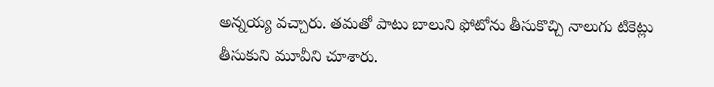అన్నయ్య వచ్చారు. తమతో పాటు బాలుని ఫోటోను తీసుకొచ్చి నాలుగు టికెట్లు తీసుకుని మూవీని చూశారు.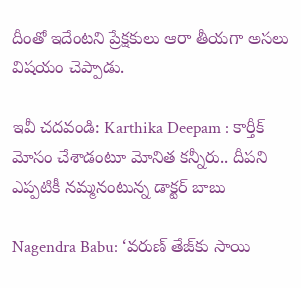దీంతో ఇదేంటని ప్రేక్షకులు ఆరా తీయగా అసలు విషయం చెప్పాడు.

ఇవీ చదవండి: Karthika Deepam : కార్తీక్ మోసం చేశాడంటూ మోనిత కన్నీరు.. దీపని ఎప్పటికీ నమ్మనంటున్న డాక్టర్ బాబు

Nagendra Babu: ‘వరుణ్‌ తేజ్‌కు సాయి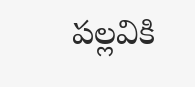పల్లవికి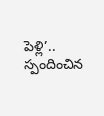పెళ్లి’.. స్పందించిన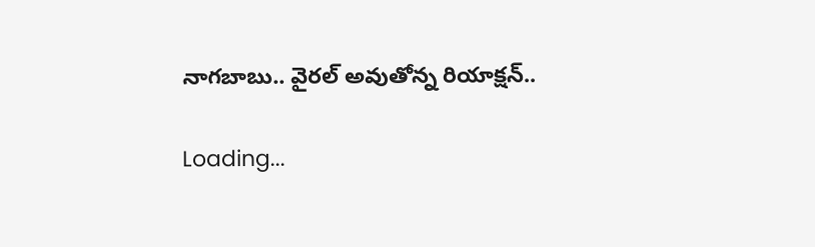నాగబాబు.. వైరల్‌ అవుతోన్న రియాక్షన్‌..

Loading...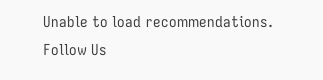Unable to load recommendations.
Follow Us